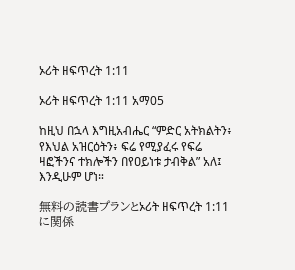ኦሪት ዘፍጥረት 1:11

ኦሪት ዘፍጥረት 1:11 አማ05

ከዚህ በኋላ እግዚአብሔር “ምድር አትክልትን፥ የእህል አዝርዕትን፥ ፍሬ የሚያፈሩ የፍሬ ዛፎችንና ተክሎችን በየዐይነቱ ታብቅል” አለ፤ እንዲሁም ሆነ።

無料の読書プランとኦሪት ዘፍጥረት 1:11に関係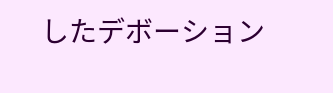したデボーション